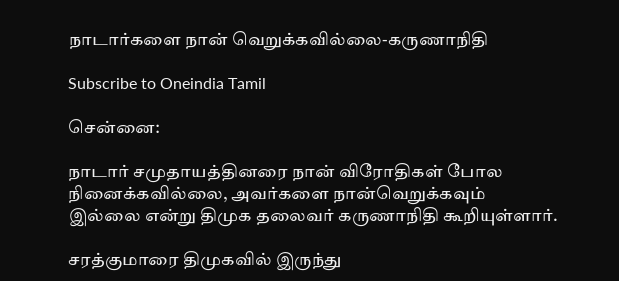நாடார்களை நான் வெறுக்கவில்லை-கருணாநிதி

Subscribe to Oneindia Tamil

சென்னை:

நாடார் சமுதாயத்தினரை நான் விரோதிகள் போல நினைக்கவில்லை, அவர்களை நான்வெறுக்கவும் இல்லை என்று திமுக தலைவர் கருணாநிதி கூறியுள்ளார்.

சரத்குமாரை திமுகவில் இருந்து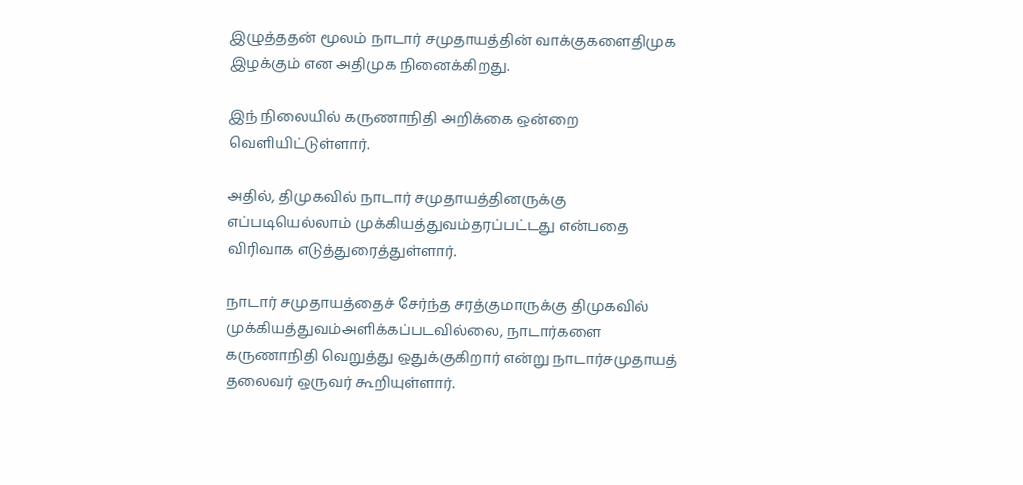இழுத்ததன் மூலம் நாடார் சமுதாயத்தின் வாக்குகளைதிமுக இழக்கும் என அதிமுக நினைக்கிறது.

இந் நிலையில் கருணாநிதி அறிக்கை ஒன்றை வெளியிட்டுள்ளார்.

அதில், திமுகவில் நாடார் சமுதாயத்தினருக்கு எப்படியெல்லாம் முக்கியத்துவம்தரப்பட்டது என்பதை விரிவாக எடுத்துரைத்துள்ளார்.

நாடார் சமுதாயத்தைச் சேர்ந்த சரத்குமாருக்கு திமுகவில் முக்கியத்துவம்அளிக்கப்படவில்லை, நாடார்களை கருணாநிதி வெறுத்து ஒதுக்குகிறார் என்று நாடார்சமுதாயத் தலைவர் ஒருவர் கூறியுள்ளார்.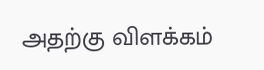அதற்கு விளக்கம்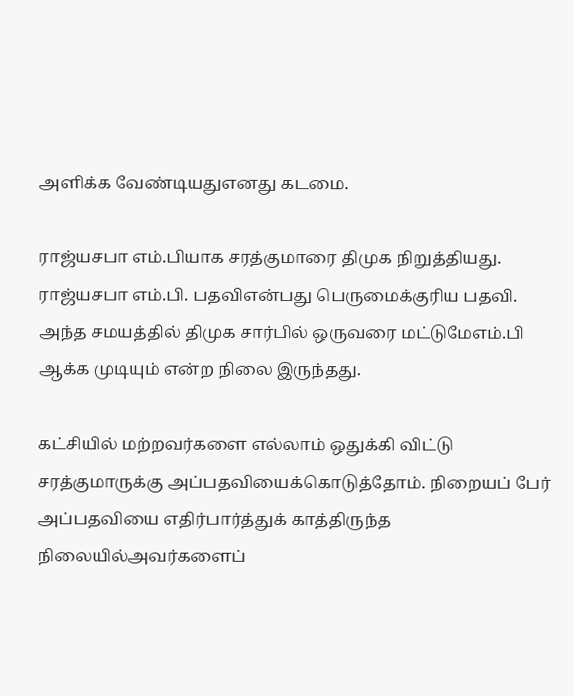அளிக்க வேண்டியதுஎனது கடமை.

ராஜ்யசபா எம்.பியாக சரத்குமாரை திமுக நிறுத்தியது. ராஜ்யசபா எம்.பி. பதவிஎன்பது பெருமைக்குரிய பதவி. அந்த சமயத்தில் திமுக சார்பில் ஒருவரை மட்டுமேஎம்.பி ஆக்க முடியும் என்ற நிலை இருந்தது.

கட்சியில் மற்றவர்களை எல்லாம் ஒதுக்கி விட்டு சரத்குமாருக்கு அப்பதவியைக்கொடுத்தோம். நிறையப் பேர் அப்பதவியை எதிர்பார்த்துக் காத்திருந்த நிலையில்அவர்களைப்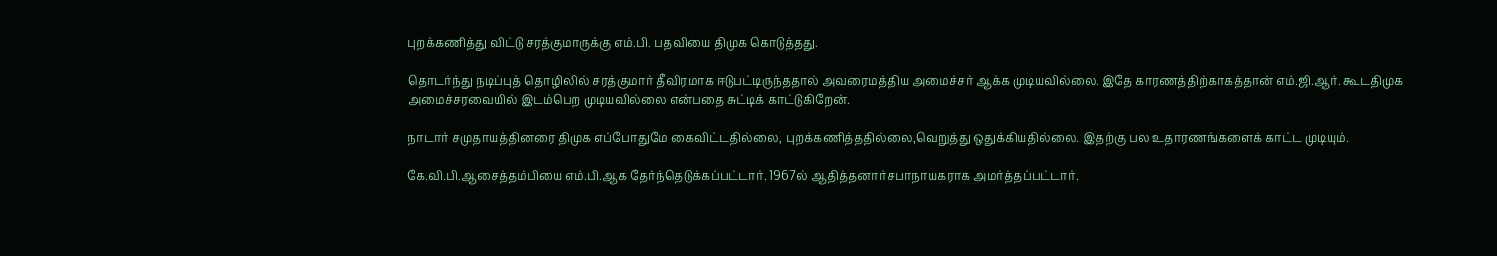புறக்கணித்து விட்டு சரத்குமாருக்கு எம்.பி. பதவியை திமுக கொடுத்தது.

தொடர்ந்து நடிப்புத் தொழிலில் சரத்குமார் தீவிரமாக ஈடுபட்டிருந்ததால் அவரைமத்திய அமைச்சர் ஆக்க முடியவில்லை. இதே காரணத்திற்காகத்தான் எம்.ஜி.ஆர். கூடதிமுக அமைச்சரவையில் இடம்பெற முடியவில்லை என்பதை சுட்டிக் காட்டுகிறேன்.

நாடார் சமுதாயத்தினரை திமுக எப்போதுமே கைவிட்டதில்லை, புறக்கணித்ததில்லை,வெறுத்து ஒதுக்கியதில்லை. இதற்கு பல உதாரணங்களைக் காட்ட முடியும்.

கே.வி.பி.ஆசைத்தம்பியை எம்.பி.ஆக தேர்ந்தெடுக்கப்பட்டார். 1967ல் ஆதித்தனார்சபாநாயகராக அமர்த்தப்பட்டார்.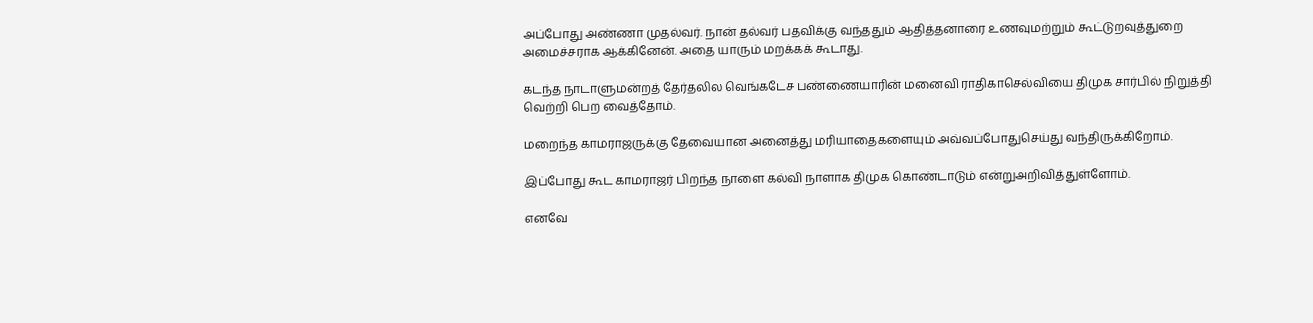அப்போது அண்ணா முதல்வர். நான் தல்வர் பதவிக்கு வந்ததும் ஆதித்தனாரை உணவுமற்றும் கூட்டுறவுத்துறை அமைச்சராக ஆக்கினேன். அதை யாரும் மறக்கக் கூடாது.

கடந்த நாடாளுமன்றத் தேர்தலில வெங்கடேச பண்ணையாரின் மனைவி ராதிகாசெல்வியை திமுக சார்பில் நிறுத்தி வெற்றி பெற வைத்தோம்.

மறைந்த காமராஜருக்கு தேவையான அனைத்து மரியாதைகளையும் அவ்வப்போதுசெய்து வந்திருக்கிறோம்.

இப்போது கூட காமராஜர் பிறந்த நாளை கல்வி நாளாக திமுக கொண்டாடும் என்றுஅறிவித்துள்ளோம்.

எனவே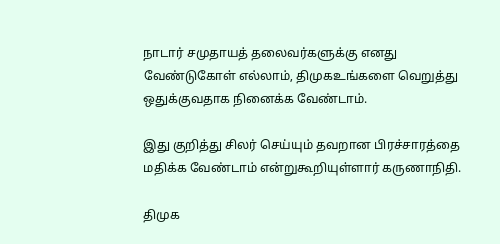நாடார் சமுதாயத் தலைவர்களுக்கு எனது வேண்டுகோள் எல்லாம், திமுகஉங்களை வெறுத்து ஒதுக்குவதாக நினைக்க வேண்டாம்.

இது குறித்து சிலர் செய்யும் தவறான பிரச்சாரத்தை மதிக்க வேண்டாம் என்றுகூறியுள்ளார் கருணாநிதி.

திமுக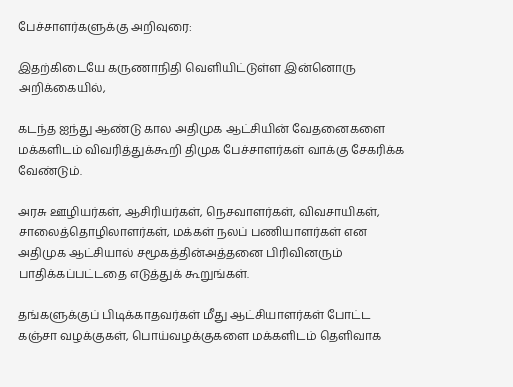பேச்சாளர்களுக்கு அறிவுரை:

இதற்கிடையே கருணாநிதி வெளியிட்டுள்ள இன்னொரு அறிக்கையில்,

கடந்த ஐந்து ஆண்டு கால அதிமுக ஆட்சியின் வேதனைகளை மக்களிடம் விவரித்துக்கூறி திமுக பேச்சாளர்கள் வாக்கு சேகரிக்க வேண்டும்.

அரசு ஊழியர்கள், ஆசிரியர்கள், நெசவாளர்கள், விவசாயிகள், சாலைத்தொழிலாளர்கள், மக்கள் நலப் பணியாளர்கள் என அதிமுக ஆட்சியால் சமூகத்தின்அத்தனை பிரிவினரும் பாதிக்கப்பட்டதை எடுத்துக் கூறுங்கள்.

தங்களுக்குப் பிடிக்காதவர்கள் மீது ஆட்சியாளர்கள் போட்ட கஞ்சா வழக்குகள், பொய்வழக்குகளை மக்களிடம் தெளிவாக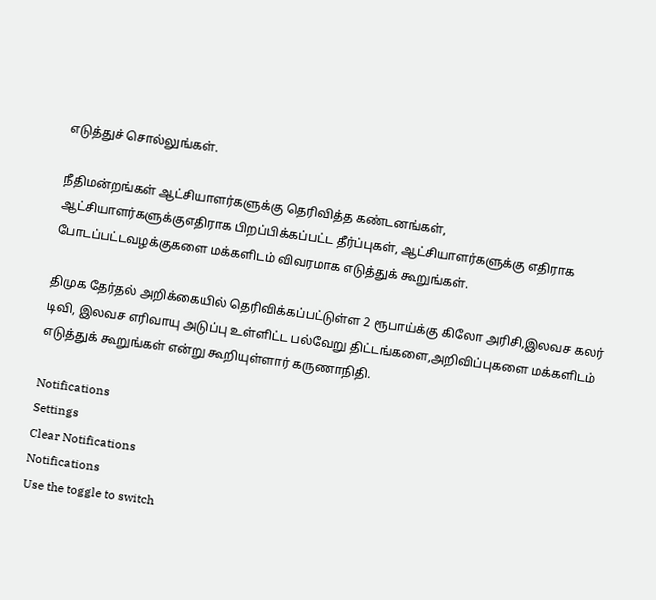எடுத்துச் சொல்லுங்கள்.

நீதிமன்றங்கள் ஆட்சியாளர்களுக்கு தெரிவித்த கண்டனங்கள், ஆட்சியாளர்களுக்குஎதிராக பிறப்பிக்கப்பட்ட தீர்ப்புகள், ஆட்சியாளர்களுக்கு எதிராக போடப்பட்டவழக்குகளை மக்களிடம் விவரமாக எடுத்துக் கூறுங்கள்.

திமுக தேர்தல் அறிக்கையில் தெரிவிக்கப்பட்டுள்ள 2 ரூபாய்க்கு கிலோ அரிசி,இலவச கலர் டிவி, இலவச எரிவாயு அடுப்பு உள்ளிட்ட பல்வேறு திட்டங்களை,அறிவிப்புகளை மக்களிடம் எடுத்துக் கூறுங்கள் என்று கூறியுள்ளார் கருணாநிதி.

Notifications
Settings
Clear Notifications
Notifications
Use the toggle to switch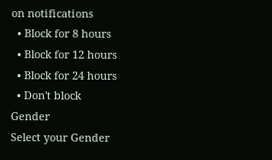on notifications
  • Block for 8 hours
  • Block for 12 hours
  • Block for 24 hours
  • Don't block
Gender
Select your Gender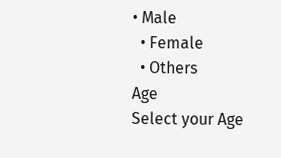• Male
  • Female
  • Others
Age
Select your Age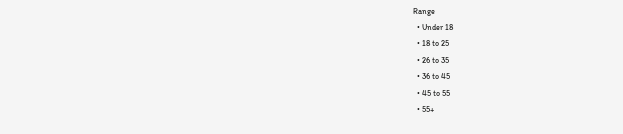Range
  • Under 18
  • 18 to 25
  • 26 to 35
  • 36 to 45
  • 45 to 55
  • 55+